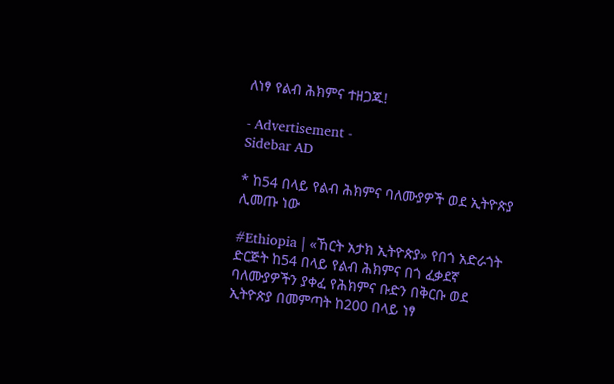ለነፃ የልብ ሕክምና ተዘጋጁ!

- Advertisement -
Sidebar AD

* ከ54 በላይ የልብ ሕክምና ባለሙያዎች ወደ ኢትዮጵያ ሊመጡ ነው

#Ethiopia | «ኸርት አታክ ኢትዮጵያ» የበጎ አድራጎት ድርጅት ከ54 በላይ የልብ ሕክምና በጎ ፈቃደኛ ባለሙያዎችን ያቀፈ የሕክምና ቡድን በቅርቡ ወደ ኢትዮጵያ በመምጣት ከ200 በላይ ነፃ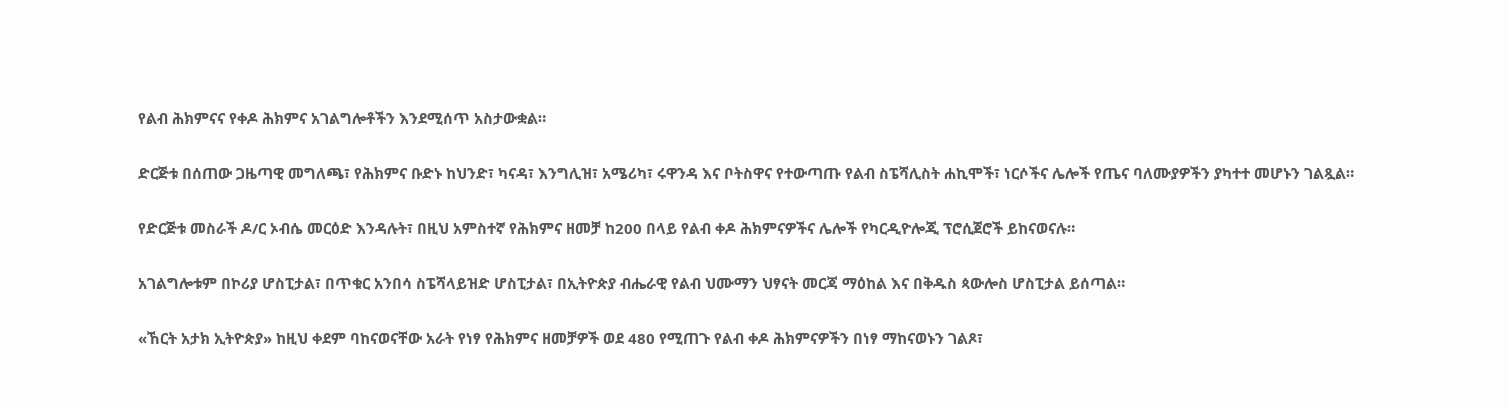የልብ ሕክምናና የቀዶ ሕክምና አገልግሎቶችን እንደሚሰጥ አስታውቋል።

ድርጅቱ በሰጠው ጋዜጣዊ መግለጫ፣ የሕክምና ቡድኑ ከህንድ፣ ካናዳ፣ እንግሊዝ፣ አሜሪካ፣ ሩዋንዳ እና ቦትስዋና የተውጣጡ የልብ ስፔሻሊስት ሐኪሞች፣ ነርሶችና ሌሎች የጤና ባለሙያዎችን ያካተተ መሆኑን ገልጿል።

የድርጅቱ መስራች ዶ/ር ኦብሴ መርዕድ እንዳሉት፣ በዚህ አምስተኛ የሕክምና ዘመቻ ከ200 በላይ የልብ ቀዶ ሕክምናዎችና ሌሎች የካርዲዮሎጂ ፕሮሲጀሮች ይከናወናሉ።

አገልግሎቱም በኮሪያ ሆስፒታል፣ በጥቁር አንበሳ ስፔሻላይዝድ ሆስፒታል፣ በኢትዮጵያ ብሔራዊ የልብ ህሙማን ህፃናት መርጃ ማዕከል እና በቅዱስ ጳውሎስ ሆስፒታል ይሰጣል።

«ኸርት አታክ ኢትዮጵያ» ከዚህ ቀደም ባከናወናቸው አራት የነፃ የሕክምና ዘመቻዎች ወደ 480 የሚጠጉ የልብ ቀዶ ሕክምናዎችን በነፃ ማከናወኑን ገልጾ፣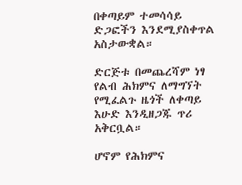በቀጣይም ተመሳሳይ ድጋፎችን እንደሚያስቀጥል አስታውቋል።

ድርጅቱ በመጨረሻም ነፃ የልብ ሕክምና ለማግኘት የሚፈልጉ ዜጎች ለቀጣይ እሁድ እንዲዘጋጁ ጥሪ አቅርቧል።

ሆኖም የሕክምና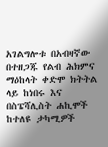አገልግሎቱ በአብዛኛው በተዘጋጁ የልብ ሕክምና ማዕከላት ቀድሞ ክትትል ላይ ከነበሩ እና በስፔሻሊስት ሐኪሞች ከተለዩ ታካሚዎች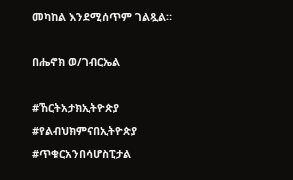መካከል እንደሚሰጥም ገልጿል።

በሔኖክ ወ/ገብርኤል

#ኸርትአታክኢትዮጵያ
#የልብህክምናበኢትዮጵያ
#ጥቁርአንበሳሆስፒታል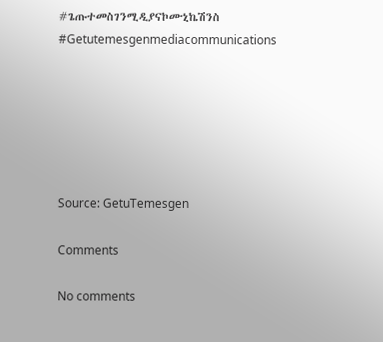#ጌጡተመስገንሚዲያናኮሙኒኬሽንስ
#Getutemesgenmediacommunications






Source: GetuTemesgen

Comments

No comments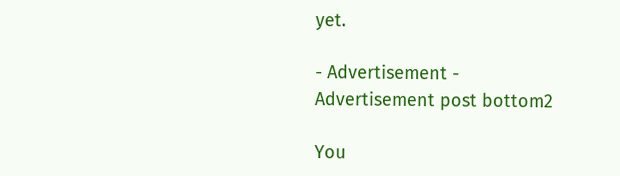yet.

- Advertisement -
Advertisement post bottom2

You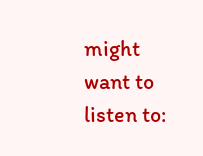might want to listen to: